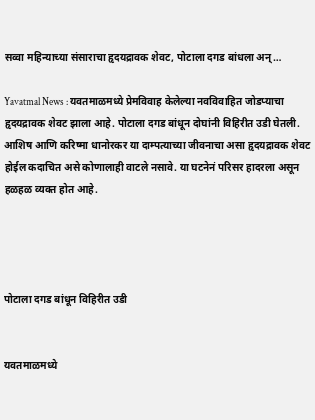सव्वा महिन्याच्या संसाराचा हृदयद्रावक शेवट, पोटाला दगड बांधला अन्…

Yavatmal News : यवतमाळमध्ये प्रेमविवाह केलेल्या नवविवाहित जोडप्याचा हृदयद्रावक शेवट झाला आहे. पोटाला दगड बांधून दोघांनी विहिरीत उडी घेतली. आशिष आणि करिष्मा धानोरकर या दाम्पत्याच्या जीवनाचा असा हृदयद्रावक शेवट होईल कदाचित असे कोणालाही वाटले नसावे. या घटनेनं परिसर हादरला असून हळहळ व्यक्त होत आहे.




पोटाला दगड बांधून विहिरीत उडी


यवतमाळमध्ये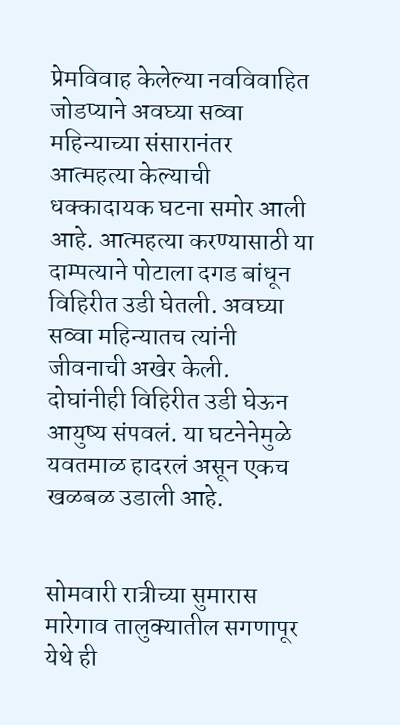प्रेमविवाह केलेल्या नवविवाहित जोडप्याने अवघ्या सव्वा महिन्याच्या संसारानंतर आत्महत्या केल्याची धक्कादायक घटना समोर आली आहे. आत्महत्या करण्यासाठी या दाम्पत्याने पोटाला दगड बांधून विहिरीत उडी घेतली. अवघ्या सव्वा महिन्यातच त्यांनी जीवनाची अखेर केली. दोघांनीही विहिरीत उडी घेऊन आयुष्य संपवलं. या घटनेनेमुळे यवतमाळ हादरलं असून एकच खळबळ उडाली आहे.


सोमवारी रात्रीच्या सुमारास मारेगाव तालुक्यातील सगणापूर येथे ही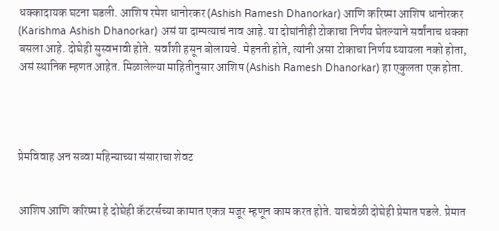धक्कादायक घटना घडली. आशिष रमेश धानोरकर (Ashish Ramesh Dhanorkar) आणि करिष्मा आशिष धानोरकर (Karishma Ashish Dhanorkar) असं या दाम्पत्याचं नाव आहे. या दोघांनीही टोकाचा निर्णय घेतल्याने सर्वांनाच धक्का बसला आहे. दोघेही सुस्वभावी होते. सर्वांशी हसून बोलायचे. मेहनती होते, त्यांनी असा टोकाचा निर्णय घ्यायला नको होता, असं स्थानिक म्हणत आहेत. मिळालेल्या माहितीनुसार आशिष (Ashish Ramesh Dhanorkar) हा एकुलता एक होता.




प्रेमविवाह अन सव्वा महिन्याच्या संसाराचा शेवट


आशिष आणि करिष्मा हे दोघेही कॅटरर्सच्या कामात एकत्र मजूर म्हणून काम करत होते. याचवेळी दोघेही प्रेमात पडले. प्रेमात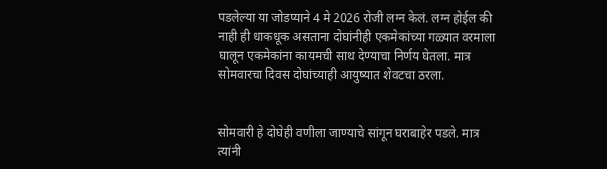पडलेल्या या जोडप्याने 4 मे 2026 रोजी लग्न केलं. लग्न होईल की नाही ही धाकधूक असताना दोघांनीही एकमेकांच्या गळ्यात वरमाला घालून एकमेकांना कायमची साथ देण्याचा निर्णय घेतला. मात्र सोमवारचा दिवस दोघांच्याही आयुष्यात शेवटचा ठरला.


सोमवारी हे दोघेही वणीला जाण्याचे सांगून घराबाहेर पडले. मात्र त्यांनी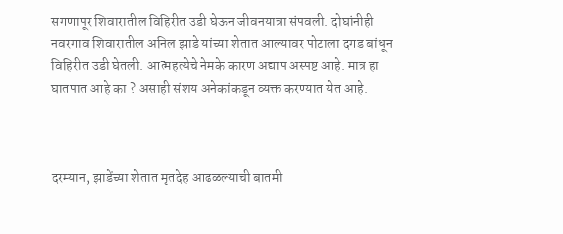सगणापूर शिवारातील विहिरीत उडी घेऊन जीवनयात्रा संपवली. दोघांनीही नवरगाव शिवारातील अनिल झाडे यांच्या शेतात आल्यावर पोटाला दगड बांधून विहिरीत उडी घेतली. आत्महत्येचे नेमके कारण अद्याप अस्पष्ट आहे. मात्र हा घातपात आहे का ? असाही संशय अनेकांकडून व्यक्त करण्यात येत आहे.



दरम्यान, झाडेंच्या शेतात मृतदेह आढळल्याची बातमी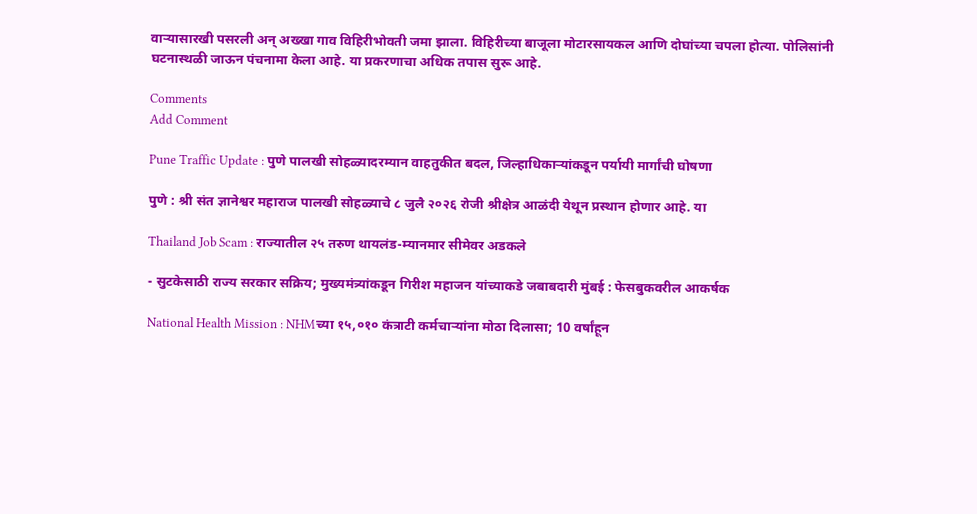वाऱ्यासारखी पसरली अन् अख्खा गाव विहिरीभोवती जमा झाला. विहिरीच्या बाजूला मोटारसायकल आणि दोघांच्या चपला होत्या. पोलिसांनी घटनास्थळी जाऊन पंचनामा केला आहे. या प्रकरणाचा अधिक तपास सुरू आहे.

Comments
Add Comment

Pune Traffic Update : पुणे पालखी सोहळ्यादरम्यान वाहतुकीत बदल, जिल्हाधिकाऱ्यांकडून पर्यायी मार्गांची घोषणा

पुणे : श्री संत ज्ञानेश्वर महाराज पालखी सोहळ्याचे ८ जुलै २०२६ रोजी श्रीक्षेत्र आळंदी येथून प्रस्थान होणार आहे. या

Thailand Job Scam : राज्यातील २५ तरुण थायलंड-म्यानमार सीमेवर अडकले

- सुटकेसाठी राज्य सरकार सक्रिय; मुख्यमंत्र्यांकडून गिरीश महाजन यांच्याकडे जबाबदारी मुंबई : फेसबुकवरील आकर्षक

National Health Mission : NHMच्या १५,०१० कंत्राटी कर्मचाऱ्यांना मोठा दिलासा; 10 वर्षांहून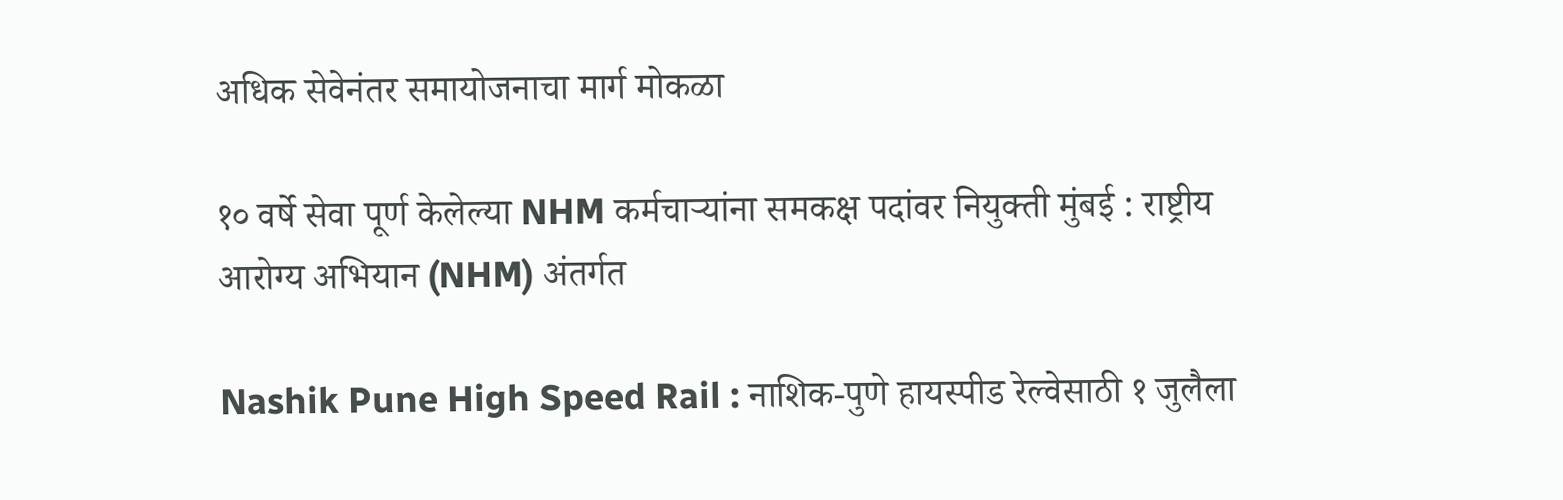अधिक सेवेनंतर समायोजनाचा मार्ग मोकळा

१० वर्षे सेवा पूर्ण केलेल्या NHM कर्मचाऱ्यांना समकक्ष पदांवर नियुक्ती मुंबई : राष्ट्रीय आरोग्य अभियान (NHM) अंतर्गत

Nashik Pune High Speed Rail : नाशिक-पुणे हायस्पीड रेल्वेसाठी १ जुलैला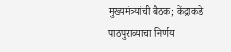मुख्यमंत्र्यांची बैठक; केंद्राकडे पाठपुराव्याचा निर्णय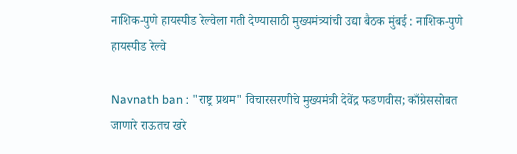नाशिक-पुणे हायस्पीड रेल्वेला गती देण्यासाठी मुख्यमंत्र्यांची उद्या बैठक मुंबई : नाशिक-पुणे हायस्पीड रेल्वे

Navnath ban : "राष्ट्र प्रथम" विचारसरणीचे मुख्यमंत्री देवेंद्र फडणवीस; काँग्रेससोबत जाणारे राऊतच खरे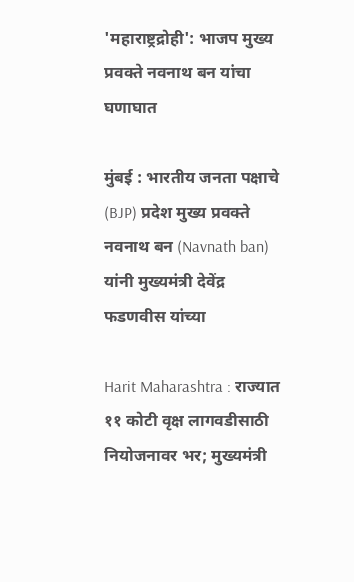'महाराष्ट्रद्रोही': भाजप मुख्य प्रवक्ते नवनाथ बन यांचा घणाघात

मुंबई : भारतीय जनता पक्षाचे (BJP) प्रदेश मुख्य प्रवक्ते नवनाथ बन (Navnath ban) यांनी मुख्यमंत्री देवेंद्र फडणवीस यांच्या

Harit Maharashtra : राज्यात ११ कोटी वृक्ष लागवडीसाठी नियोजनावर भर; मुख्यमंत्री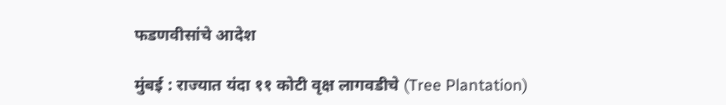फडणवीसांचे आदेश

मुंबई : राज्यात यंदा ११ कोटी वृक्ष लागवडीचे (Tree Plantation)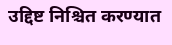उद्दिष्ट निश्चित करण्यात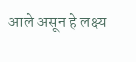आले असून हे लक्ष्य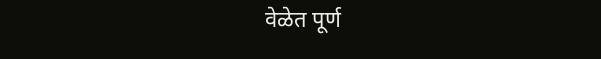वेळेत पूर्ण